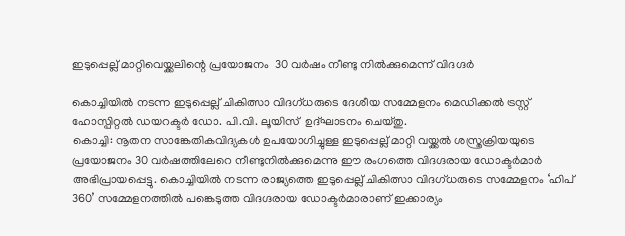ഇടുപ്പെല്ല് മാറ്റിവെയ്ക്കലിന്റെ പ്രയോജനം  30 വര്‍ഷം നീണ്ടു നില്‍ക്കുമെന്ന് വിദഗ്ദര്‍

കൊച്ചിയില്‍ നടന്ന ഇടുപ്പെല്ല് ചികിത്സാ വിദഗ്ധരുടെ ദേശീയ സമ്മേളനം മെഡിക്കല്‍ ട്രസ്റ്റ് ഹോസ്പിറ്റല്‍ ഡയറക്ടര്‍ ഡോ. പി.വി. ലൂയിസ്  ഉദ്ഘാടനം ചെയ്തു.
കൊച്ചി: നൂതന സാങ്കേതികവിദ്യകള്‍ ഉപയോഗിച്ചുള്ള ഇടുപ്പെല്ല് മാറ്റി വയ്ക്കല്‍ ശസ്ത്രക്രിയയുടെ പ്രയോജനം 30 വര്‍ഷത്തിലേറെ നീണ്ടുനില്‍ക്കുമെന്നു ഈ രംഗത്തെ വിദഗ്ദരായ ഡോക്ടര്‍മാര്‍ അഭിപ്രായപ്പെട്ടു. കൊച്ചിയില്‍ നടന്ന രാജ്യത്തെ ഇടുപ്പെല്ല് ചികിത്സാ വിദഗ്ധരുടെ സമ്മേളനം ‘ഹിപ് 360’ സമ്മേളനത്തില്‍ പങ്കെടുത്ത വിദഗ്ദരായ ഡോക്ടര്‍മാരാണ് ഇക്കാര്യം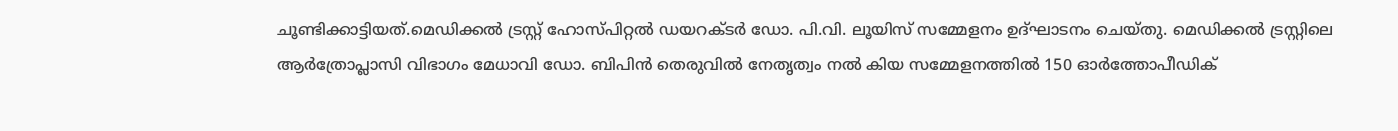ചൂണ്ടിക്കാട്ടിയത്.മെഡിക്കല്‍ ട്രസ്റ്റ് ഹോസ്പിറ്റല്‍ ഡയറക്ടര്‍ ഡോ. പി.വി. ലൂയിസ് സമ്മേളനം ഉദ്ഘാടനം ചെയ്തു. മെഡിക്കല്‍ ട്രസ്റ്റിലെ ആര്‍ത്രോപ്ലാസി വിഭാഗം മേധാവി ഡോ. ബിപിന്‍ തെരുവില്‍ നേതൃത്വം നല്‍ കിയ സമ്മേളനത്തില്‍ 150 ഓര്‍ത്തോപീഡിക്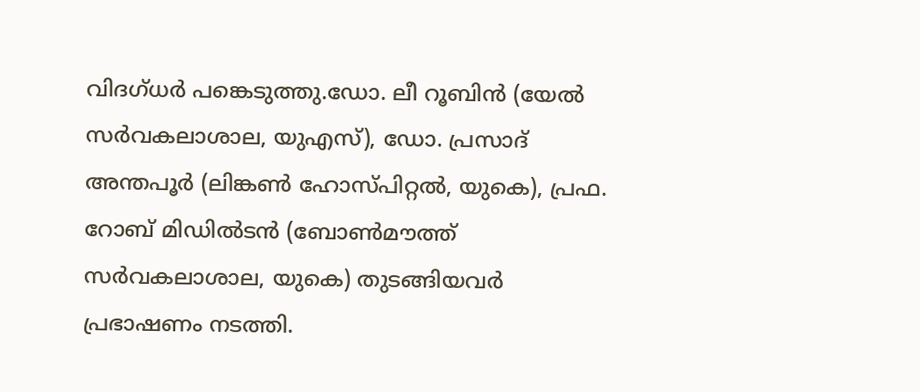വിദഗ്ധര്‍ പങ്കെടുത്തു.ഡോ. ലീ റൂബിന്‍ (യേല്‍ സര്‍വകലാശാല, യുഎസ്), ഡോ. പ്രസാദ് അന്തപൂര്‍ (ലിങ്കണ്‍ ഹോസ്പിറ്റല്‍, യുകെ), പ്രഫ. റോബ് മിഡില്‍ടന്‍ (ബോണ്‍മൗത്ത് സര്‍വകലാശാല, യുകെ) തുടങ്ങിയവര്‍ പ്രഭാഷണം നടത്തി.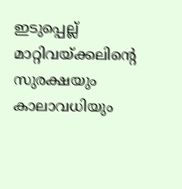ഇടുപ്പെല്ല് മാറ്റിവയ്ക്കലിന്റെ സുരക്ഷയും കാലാവധിയും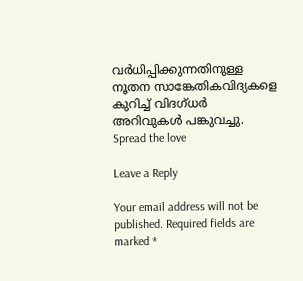വര്‍ധിപ്പിക്കുന്നതിനുള്ള നൂതന സാങ്കേതികവിദ്യകളെ കുറിച്ച് വിദഗ്ധര്‍ അറിവുകള്‍ പങ്കുവച്ചു.
Spread the love

Leave a Reply

Your email address will not be published. Required fields are marked *